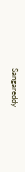Sangareddy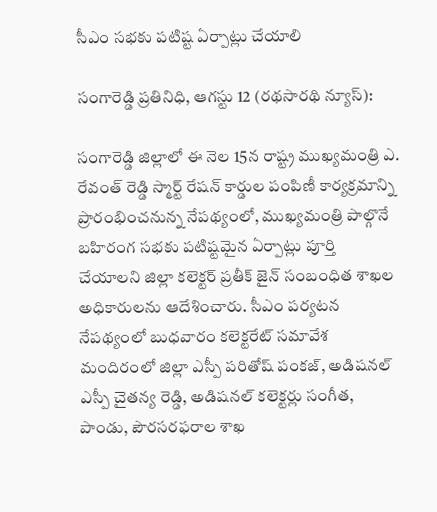సీఎం సభకు పటిష్ట ఏర్పాట్లు చేయాలి

సంగారెడ్డి ప్రతినిధి, ఆగస్టు 12 (రథసారథి న్యూస్):

సంగారెడ్డి జిల్లాలో ఈ నెల 15న రాష్ట్ర ముఖ్యమంత్రి ఎ. రేవంత్ రెడ్డి స్మార్ట్ రేషన్ కార్డుల పంపిణీ కార్యక్రమాన్ని ప్రారంభించనున్న నేపథ్యంలో, ముఖ్యమంత్రి పాల్గొనే బహిరంగ సభకు పటిష్టమైన ఏర్పాట్లు పూర్తి చేయాలని జిల్లా కలెక్టర్ ప్రతీక్ జైన్ సంబంధిత శాఖల అధికారులను ఆదేశించారు. సీఎం పర్యటన నేపథ్యంలో బుధవారం కలెక్టరేట్ సమావేశ మందిరంలో జిల్లా ఎస్పీ పరితోష్ పంకజ్, అడిషనల్ ఎస్పీ చైతన్య రెడ్డి, అడిషనల్ కలెక్టర్లు సంగీత, పాండు, పౌరసరఫరాల శాఖ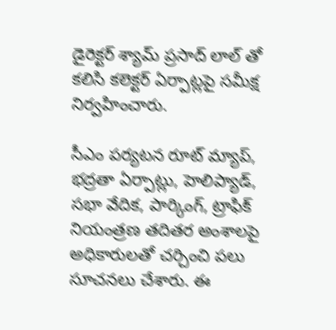డైరెక్టర్ శ్యామ్ ప్రసాద్ లాల్ తో కలిసి కలెక్టర్ ఏర్పాట్లపై సమీక్ష నిర్వహించారు.

సీఎం పర్యటన రూట్ మ్యాప్, భద్రతా ఏర్పాట్లు, హెలిప్యాడ్, సభా వేదిక, పార్కింగ్, ట్రాఫిక్ నియంత్రణ తదితర అంశాలపై అధికారులతో చర్చించి పలు సూచనలు చేశారు. ఈ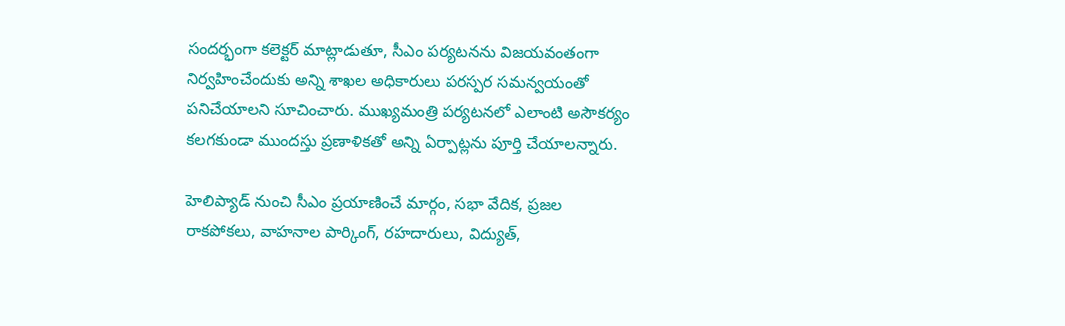సందర్భంగా కలెక్టర్ మాట్లాడుతూ, సీఎం పర్యటనను విజయవంతంగా నిర్వహించేందుకు అన్ని శాఖల అధికారులు పరస్పర సమన్వయంతో పనిచేయాలని సూచించారు. ముఖ్యమంత్రి పర్యటనలో ఎలాంటి అసౌకర్యం కలగకుండా ముందస్తు ప్రణాళికతో అన్ని ఏర్పాట్లను పూర్తి చేయాలన్నారు.

హెలిప్యాడ్ నుంచి సీఎం ప్రయాణించే మార్గం, సభా వేదిక, ప్రజల రాకపోకలు, వాహనాల పార్కింగ్, రహదారులు, విద్యుత్,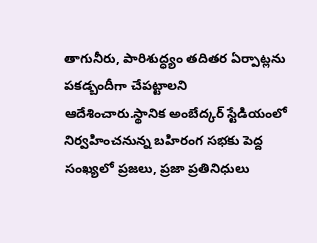తాగునీరు, పారిశుద్ధ్యం తదితర ఏర్పాట్లను పకడ్బందీగా చేపట్టాలని ఆదేశించారు.స్థానిక అంబేద్కర్ స్టేడియంలో నిర్వహించనున్న బహిరంగ సభకు పెద్ద సంఖ్యలో ప్రజలు, ప్రజా ప్రతినిధులు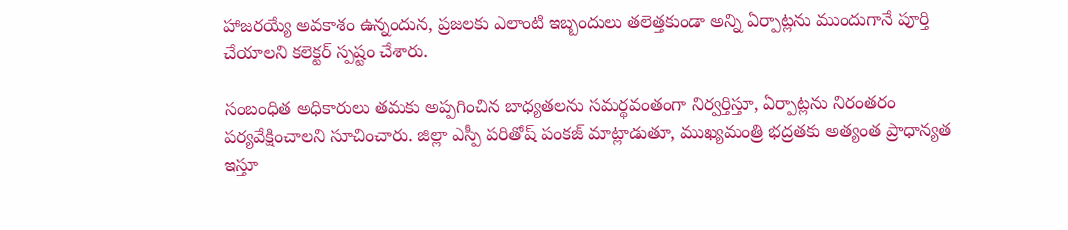హాజరయ్యే అవకాశం ఉన్నందున, ప్రజలకు ఎలాంటి ఇబ్బందులు తలెత్తకుండా అన్ని ఏర్పాట్లను ముందుగానే పూర్తి చేయాలని కలెక్టర్ స్పష్టం చేశారు.

సంబంధిత అధికారులు తమకు అప్పగించిన బాధ్యతలను సమర్థవంతంగా నిర్వర్తిస్తూ, ఏర్పాట్లను నిరంతరం పర్యవేక్షించాలని సూచించారు. జిల్లా ఎస్పీ పరితోష్ పంకజ్ మాట్లాడుతూ, ముఖ్యమంత్రి భద్రతకు అత్యంత ప్రాధాన్యత ఇస్తూ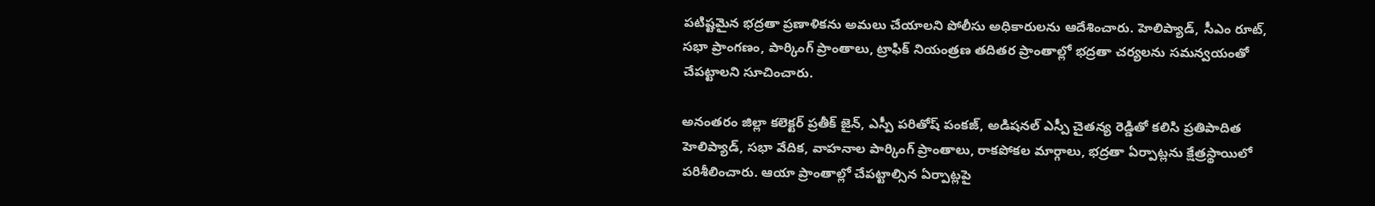పటిష్టమైన భద్రతా ప్రణాళికను అమలు చేయాలని పోలీసు అధికారులను ఆదేశించారు. హెలిప్యాడ్, సీఎం రూట్, సభా ప్రాంగణం, పార్కింగ్ ప్రాంతాలు, ట్రాఫిక్ నియంత్రణ తదితర ప్రాంతాల్లో భద్రతా చర్యలను సమన్వయంతో చేపట్టాలని సూచించారు.

అనంతరం జిల్లా కలెక్టర్ ప్రతీక్ జైన్, ఎస్పీ పరితోష్ పంకజ్, అడిషనల్ ఎస్పీ చైతన్య రెడ్డితో కలిసి ప్రతిపాదిత హెలిప్యాడ్, సభా వేదిక, వాహనాల పార్కింగ్ ప్రాంతాలు, రాకపోకల మార్గాలు, భద్రతా ఏర్పాట్లను క్షేత్రస్థాయిలో పరిశీలించారు. ఆయా ప్రాంతాల్లో చేపట్టాల్సిన ఏర్పాట్లపై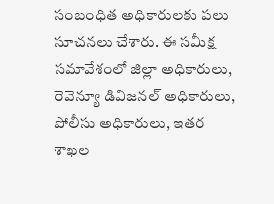సంబంధిత అధికారులకు పలు సూచనలు చేశారు. ఈ సమీక్ష సమావేశంలో జిల్లా అధికారులు, రెవెన్యూ డివిజనల్ అధికారులు, పోలీసు అధికారులు, ఇతర శాఖల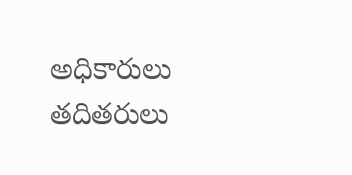అధికారులు తదితరులు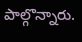పాల్గొన్నారు.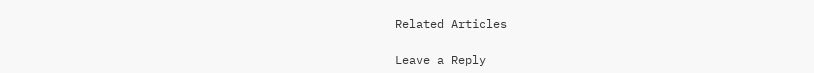Related Articles

Leave a Reply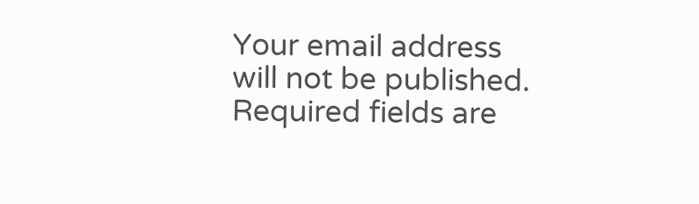Your email address will not be published. Required fields are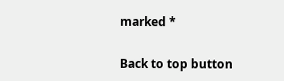marked *

Back to top button